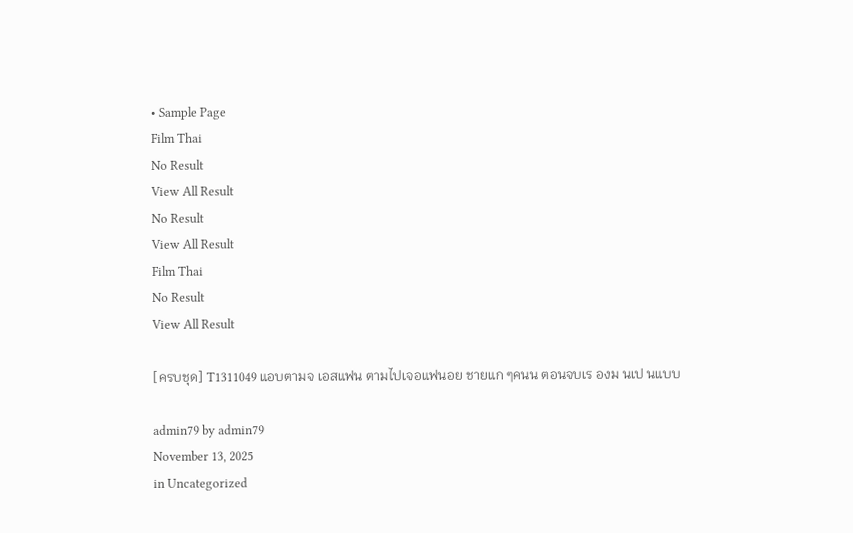• Sample Page
Film Thai
No Result
View All Result
No Result
View All Result
Film Thai
No Result
View All Result

[ครบชุด] T1311049 แอบตามจ เอสแฟน ตามไปเจอแฟนอย ชายแก ๆคนน ตอนจบเร องม นเป นแบบ

admin79 by admin79
November 13, 2025
in Uncategorized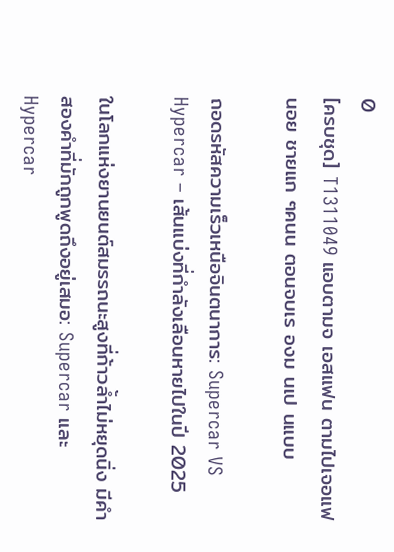0
[ครบชุด] T1311049 แอบตามจ เอสแฟน ตามไปเจอแฟนอย ชายแก ๆคนน ตอนจบเร องม นเป นแบบ

ถอดรหัสความเร็วเหนือจินตนาการ: Supercar VS Hypercar – เส้นแบ่งที่กำลังเลือนหายไปในปี 2025

ในโลกแห่งยานยนต์สมรรถนะสูงที่ก้าวล้ำไม่หยุดนิ่ง มีคำสองคำที่มักถูกพูดถึงอยู่เสมอ: Supercar และ Hypercar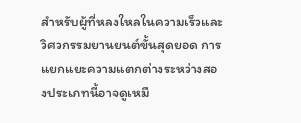สำหรับผู้ที่หลงใหลในความเร็วและวิศวกรรมยานยนต์ขั้นสุดยอด การแยกแยะความแตกต่างระหว่างสองประเภทนี้อาจดูเหมื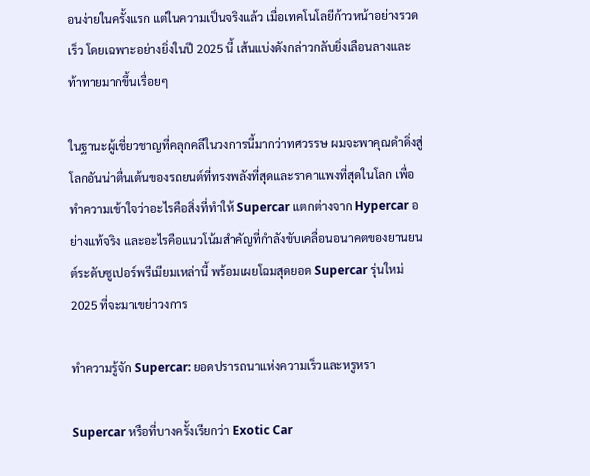อนง่ายในครั้งแรก แต่ในความเป็นจริงแล้ว เมื่อเทคโนโลยีก้าวหน้าอย่างรวดเร็ว โดยเฉพาะอย่างยิ่งในปี 2025 นี้ เส้นแบ่งดังกล่าวกลับยิ่งเลือนลางและท้าทายมากขึ้นเรื่อยๆ

ในฐานะผู้เชี่ยวชาญที่คลุกคลีในวงการนี้มากว่าทศวรรษ ผมจะพาคุณดำดิ่งสู่โลกอันน่าตื่นเต้นของรถยนต์ที่ทรงพลังที่สุดและราคาแพงที่สุดในโลก เพื่อทำความเข้าใจว่าอะไรคือสิ่งที่ทำให้ Supercar แตกต่างจาก Hypercar อย่างแท้จริง และอะไรคือแนวโน้มสำคัญที่กำลังขับเคลื่อนอนาคตของยานยนต์ระดับซูเปอร์พรีเมียมเหล่านี้ พร้อมเผยโฉมสุดยอด Supercar รุ่นใหม่ 2025 ที่จะมาเขย่าวงการ

ทำความรู้จัก Supercar: ยอดปรารถนาแห่งความเร็วและหรูหรา

Supercar หรือที่บางครั้งเรียกว่า Exotic Car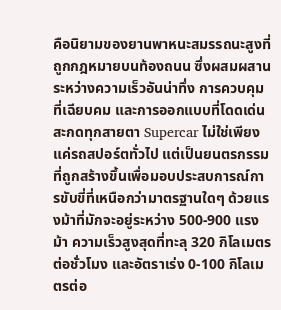คือนิยามของยานพาหนะสมรรถนะสูงที่ถูกกฎหมายบนท้องถนน ซึ่งผสมผสานระหว่างความเร็วอันน่าทึ่ง การควบคุมที่เฉียบคม และการออกแบบที่โดดเด่นสะกดทุกสายตา Supercar ไม่ใช่เพียงแค่รถสปอร์ตทั่วไป แต่เป็นยนตรกรรมที่ถูกสร้างขึ้นเพื่อมอบประสบการณ์การขับขี่ที่เหนือกว่ามาตรฐานใดๆ ด้วยแรงม้าที่มักจะอยู่ระหว่าง 500-900 แรงม้า ความเร็วสูงสุดที่ทะลุ 320 กิโลเมตรต่อชั่วโมง และอัตราเร่ง 0-100 กิโลเมตรต่อ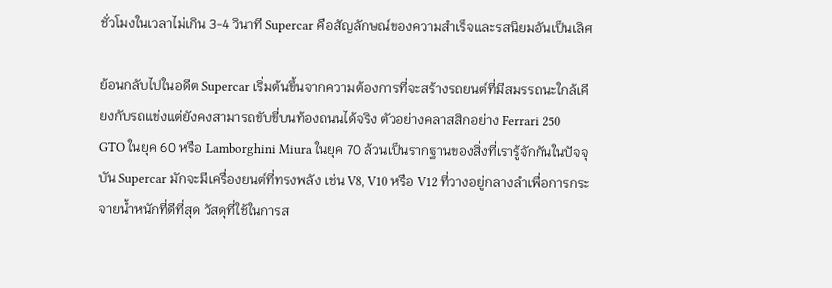ชั่วโมงในเวลาไม่เกิน 3-4 วินาที Supercar คือสัญลักษณ์ของความสำเร็จและรสนิยมอันเป็นเลิศ

ย้อนกลับไปในอดีต Supercar เริ่มต้นขึ้นจากความต้องการที่จะสร้างรถยนต์ที่มีสมรรถนะใกล้เคียงกับรถแข่งแต่ยังคงสามารถขับขี่บนท้องถนนได้จริง ตัวอย่างคลาสสิกอย่าง Ferrari 250 GTO ในยุค 60 หรือ Lamborghini Miura ในยุค 70 ล้วนเป็นรากฐานของสิ่งที่เรารู้จักกันในปัจจุบัน Supercar มักจะมีเครื่องยนต์ที่ทรงพลัง เช่น V8, V10 หรือ V12 ที่วางอยู่กลางลำเพื่อการกระจายน้ำหนักที่ดีที่สุด วัสดุที่ใช้ในการส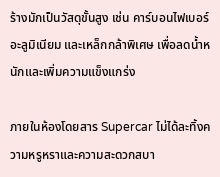ร้างมักเป็นวัสดุขั้นสูง เช่น คาร์บอนไฟเบอร์ อะลูมิเนียม และเหล็กกล้าพิเศษ เพื่อลดน้ำหนักและเพิ่มความแข็งแกร่ง

ภายในห้องโดยสาร Supercar ไม่ได้ละทิ้งความหรูหราและความสะดวกสบา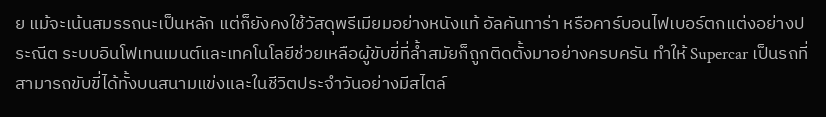ย แม้จะเน้นสมรรถนะเป็นหลัก แต่ก็ยังคงใช้วัสดุพรีเมียมอย่างหนังแท้ อัลคันทาร่า หรือคาร์บอนไฟเบอร์ตกแต่งอย่างประณีต ระบบอินโฟเทนเมนต์และเทคโนโลยีช่วยเหลือผู้ขับขี่ที่ล้ำสมัยก็ถูกติดตั้งมาอย่างครบครัน ทำให้ Supercar เป็นรถที่สามารถขับขี่ได้ทั้งบนสนามแข่งและในชีวิตประจำวันอย่างมีสไตล์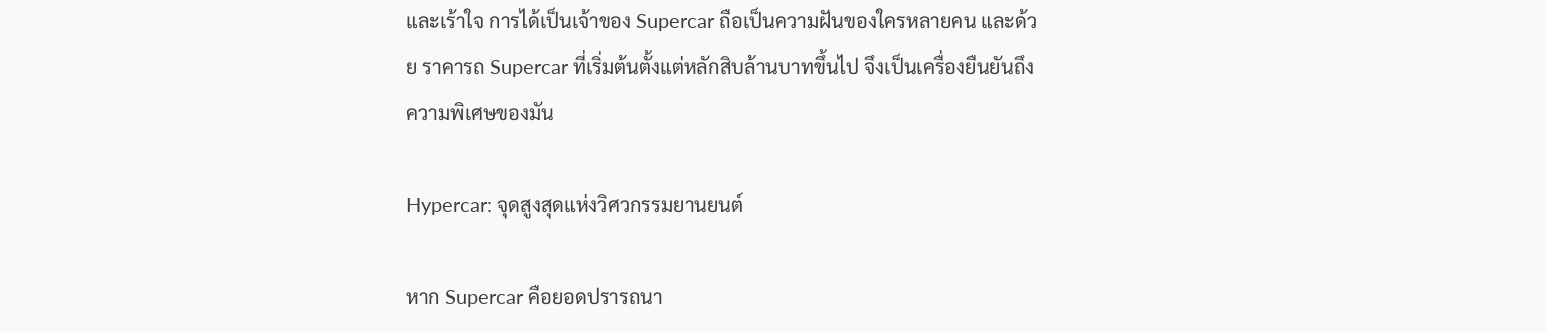และเร้าใจ การได้เป็นเจ้าของ Supercar ถือเป็นความฝันของใครหลายคน และด้วย ราคารถ Supercar ที่เริ่มต้นตั้งแต่หลักสิบล้านบาทขึ้นไป จึงเป็นเครื่องยืนยันถึงความพิเศษของมัน

Hypercar: จุดสูงสุดแห่งวิศวกรรมยานยนต์

หาก Supercar คือยอดปรารถนา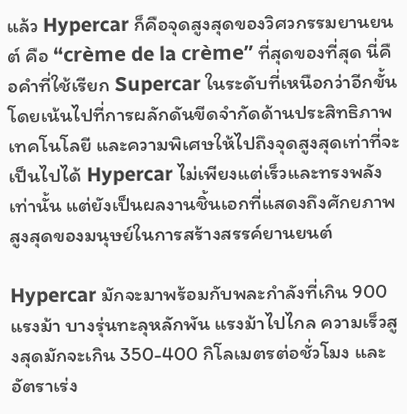แล้ว Hypercar ก็คือจุดสูงสุดของวิศวกรรมยานยนต์ คือ “crème de la crème” ที่สุดของที่สุด นี่คือคำที่ใช้เรียก Supercar ในระดับที่เหนือกว่าอีกขั้น โดยเน้นไปที่การผลักดันขีดจำกัดด้านประสิทธิภาพ เทคโนโลยี และความพิเศษให้ไปถึงจุดสูงสุดเท่าที่จะเป็นไปได้ Hypercar ไม่เพียงแต่เร็วและทรงพลังเท่านั้น แต่ยังเป็นผลงานชิ้นเอกที่แสดงถึงศักยภาพสูงสุดของมนุษย์ในการสร้างสรรค์ยานยนต์

Hypercar มักจะมาพร้อมกับพละกำลังที่เกิน 900 แรงม้า บางรุ่นทะลุหลักพัน แรงม้าไปไกล ความเร็วสูงสุดมักจะเกิน 350-400 กิโลเมตรต่อชั่วโมง และอัตราเร่ง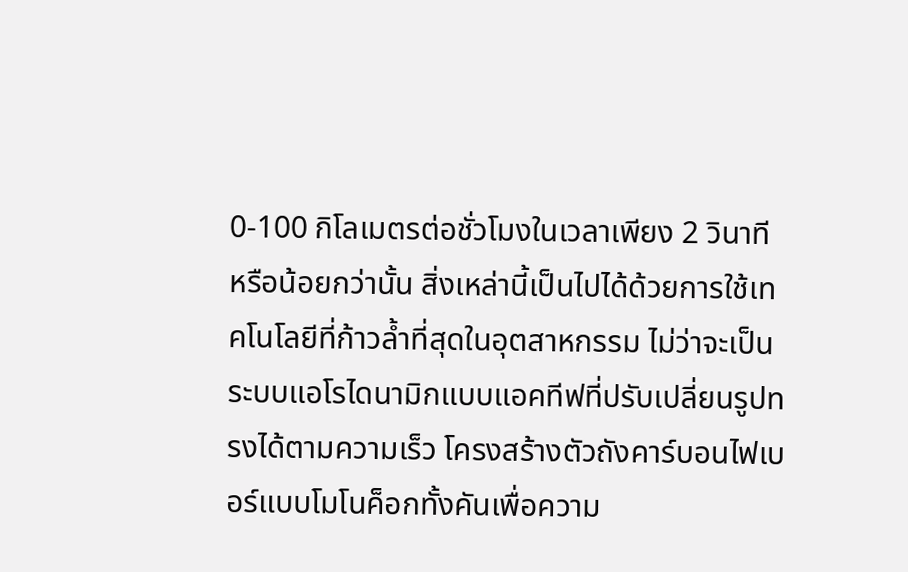0-100 กิโลเมตรต่อชั่วโมงในเวลาเพียง 2 วินาที หรือน้อยกว่านั้น สิ่งเหล่านี้เป็นไปได้ด้วยการใช้เทคโนโลยีที่ก้าวล้ำที่สุดในอุตสาหกรรม ไม่ว่าจะเป็นระบบแอโรไดนามิกแบบแอคทีฟที่ปรับเปลี่ยนรูปทรงได้ตามความเร็ว โครงสร้างตัวถังคาร์บอนไฟเบอร์แบบโมโนค็อกทั้งคันเพื่อความ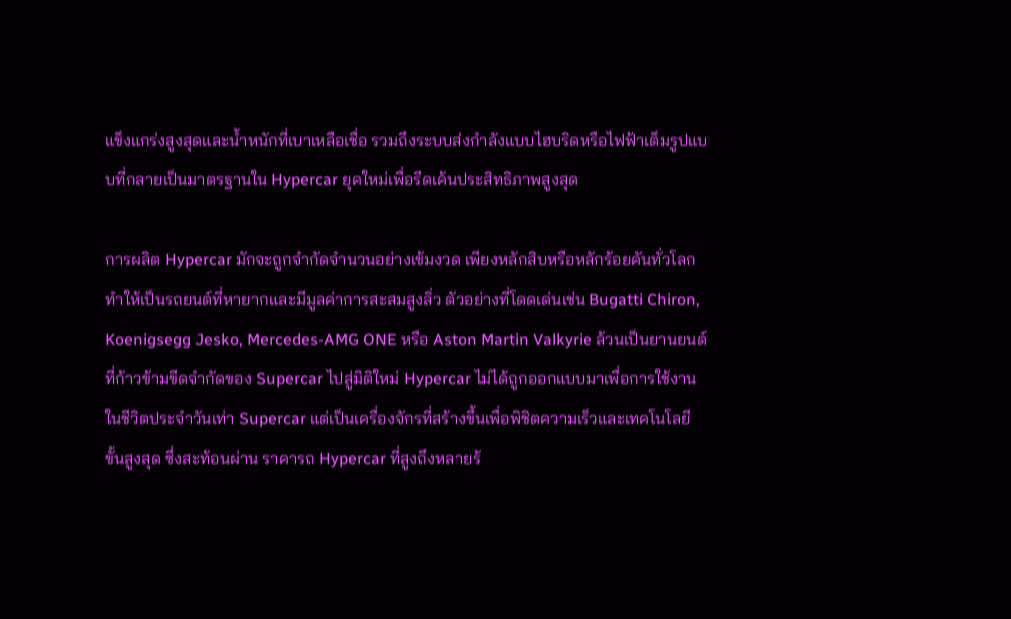แข็งแกร่งสูงสุดและน้ำหนักที่เบาเหลือเชื่อ รวมถึงระบบส่งกำลังแบบไฮบริดหรือไฟฟ้าเต็มรูปแบบที่กลายเป็นมาตรฐานใน Hypercar ยุคใหม่เพื่อรีดเค้นประสิทธิภาพสูงสุด

การผลิต Hypercar มักจะถูกจำกัดจำนวนอย่างเข้มงวด เพียงหลักสิบหรือหลักร้อยคันทั่วโลก ทำให้เป็นรถยนต์ที่หายากและมีมูลค่าการสะสมสูงลิ่ว ตัวอย่างที่โดดเด่นเช่น Bugatti Chiron, Koenigsegg Jesko, Mercedes-AMG ONE หรือ Aston Martin Valkyrie ล้วนเป็นยานยนต์ที่ก้าวข้ามขีดจำกัดของ Supercar ไปสู่มิติใหม่ Hypercar ไม่ได้ถูกออกแบบมาเพื่อการใช้งานในชีวิตประจำวันเท่า Supercar แต่เป็นเครื่องจักรที่สร้างขึ้นเพื่อพิชิตความเร็วและเทคโนโลยีขั้นสูงสุด ซึ่งสะท้อนผ่าน ราคารถ Hypercar ที่สูงถึงหลายร้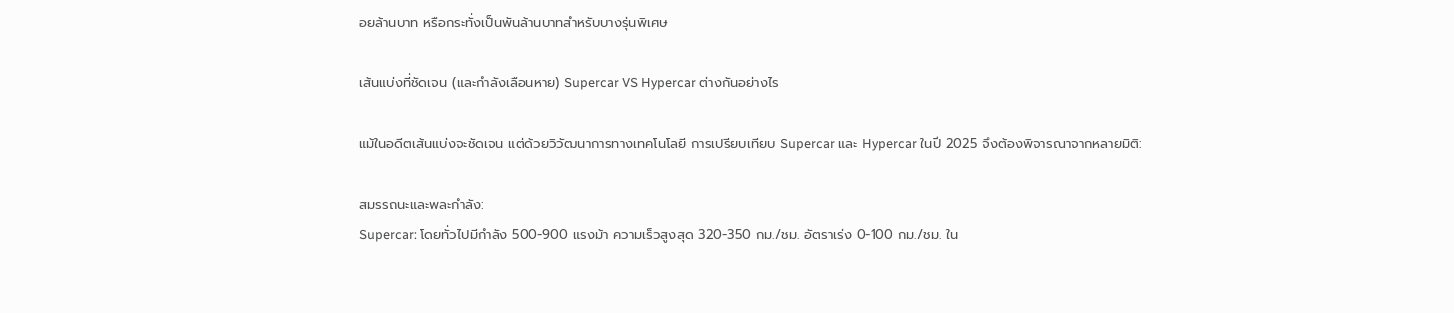อยล้านบาท หรือกระทั่งเป็นพันล้านบาทสำหรับบางรุ่นพิเศษ

เส้นแบ่งที่ชัดเจน (และกำลังเลือนหาย) Supercar VS Hypercar ต่างกันอย่างไร

แม้ในอดีตเส้นแบ่งจะชัดเจน แต่ด้วยวิวัฒนาการทางเทคโนโลยี การเปรียบเทียบ Supercar และ Hypercar ในปี 2025 จึงต้องพิจารณาจากหลายมิติ:

สมรรถนะและพละกำลัง:
Supercar: โดยทั่วไปมีกำลัง 500-900 แรงม้า ความเร็วสูงสุด 320-350 กม./ชม. อัตราเร่ง 0-100 กม./ชม. ใน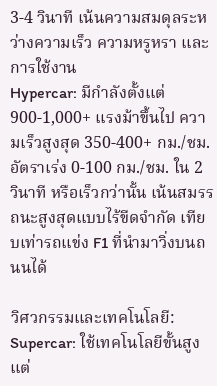3-4 วินาที เน้นความสมดุลระหว่างความเร็ว ความหรูหรา และการใช้งาน
Hypercar: มีกำลังตั้งแต่ 900-1,000+ แรงม้าขึ้นไป ความเร็วสูงสุด 350-400+ กม./ชม. อัตราเร่ง 0-100 กม./ชม. ใน 2 วินาที หรือเร็วกว่านั้น เน้นสมรรถนะสูงสุดแบบไร้ขีดจำกัด เทียบเท่ารถแข่ง F1 ที่นำมาวิ่งบนถนนได้

วิศวกรรมและเทคโนโลยี:
Supercar: ใช้เทคโนโลยีขั้นสูง แต่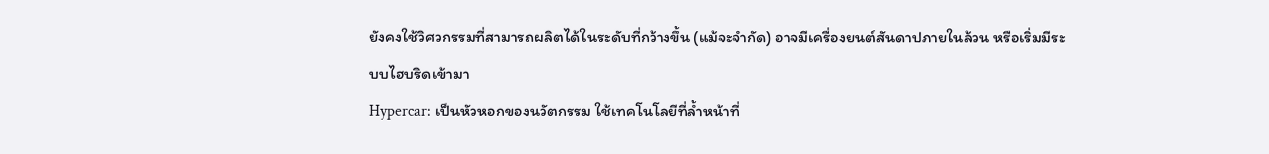ยังคงใช้วิศวกรรมที่สามารถผลิตได้ในระดับที่กว้างขึ้น (แม้จะจำกัด) อาจมีเครื่องยนต์สันดาปภายในล้วน หรือเริ่มมีระบบไฮบริดเข้ามา
Hypercar: เป็นหัวหอกของนวัตกรรม ใช้เทคโนโลยีที่ล้ำหน้าที่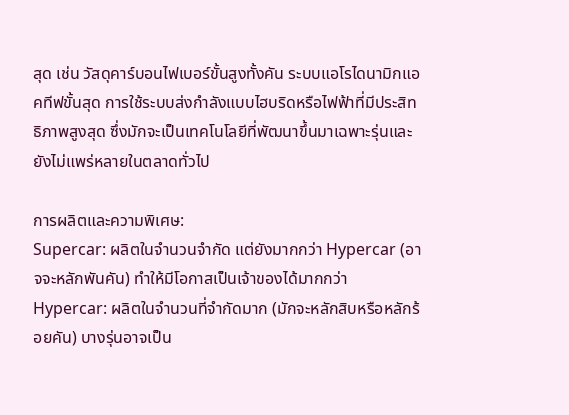สุด เช่น วัสดุคาร์บอนไฟเบอร์ขั้นสูงทั้งคัน ระบบแอโรไดนามิกแอคทีฟขั้นสุด การใช้ระบบส่งกำลังแบบไฮบริดหรือไฟฟ้าที่มีประสิทธิภาพสูงสุด ซึ่งมักจะเป็นเทคโนโลยีที่พัฒนาขึ้นมาเฉพาะรุ่นและยังไม่แพร่หลายในตลาดทั่วไป

การผลิตและความพิเศษ:
Supercar: ผลิตในจำนวนจำกัด แต่ยังมากกว่า Hypercar (อาจจะหลักพันคัน) ทำให้มีโอกาสเป็นเจ้าของได้มากกว่า
Hypercar: ผลิตในจำนวนที่จำกัดมาก (มักจะหลักสิบหรือหลักร้อยคัน) บางรุ่นอาจเป็น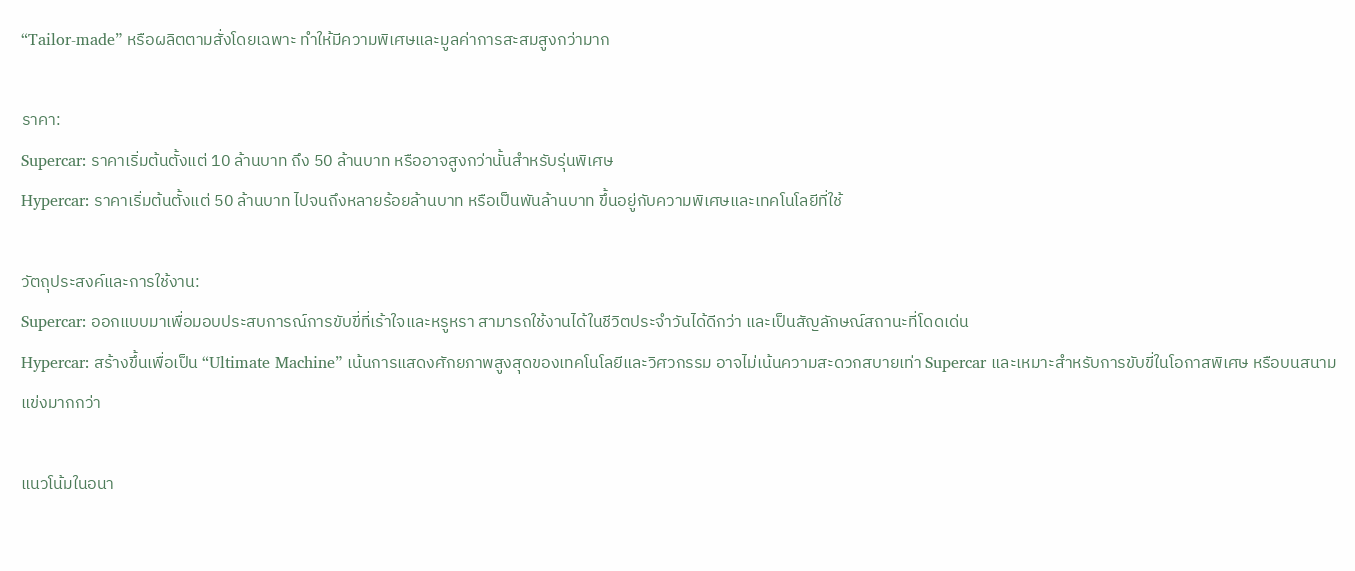“Tailor-made” หรือผลิตตามสั่งโดยเฉพาะ ทำให้มีความพิเศษและมูลค่าการสะสมสูงกว่ามาก

ราคา:
Supercar: ราคาเริ่มต้นตั้งแต่ 10 ล้านบาท ถึง 50 ล้านบาท หรืออาจสูงกว่านั้นสำหรับรุ่นพิเศษ
Hypercar: ราคาเริ่มต้นตั้งแต่ 50 ล้านบาท ไปจนถึงหลายร้อยล้านบาท หรือเป็นพันล้านบาท ขึ้นอยู่กับความพิเศษและเทคโนโลยีที่ใช้

วัตถุประสงค์และการใช้งาน:
Supercar: ออกแบบมาเพื่อมอบประสบการณ์การขับขี่ที่เร้าใจและหรูหรา สามารถใช้งานได้ในชีวิตประจำวันได้ดีกว่า และเป็นสัญลักษณ์สถานะที่โดดเด่น
Hypercar: สร้างขึ้นเพื่อเป็น “Ultimate Machine” เน้นการแสดงศักยภาพสูงสุดของเทคโนโลยีและวิศวกรรม อาจไม่เน้นความสะดวกสบายเท่า Supercar และเหมาะสำหรับการขับขี่ในโอกาสพิเศษ หรือบนสนามแข่งมากกว่า

แนวโน้มในอนา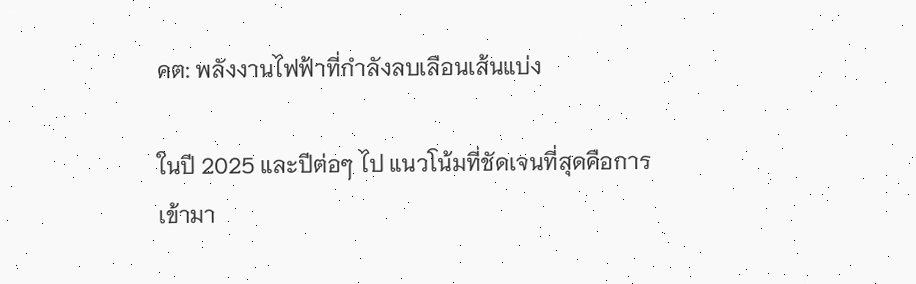คต: พลังงานไฟฟ้าที่กำลังลบเลือนเส้นแบ่ง

ในปี 2025 และปีต่อๆ ไป แนวโน้มที่ชัดเจนที่สุดคือการเข้ามา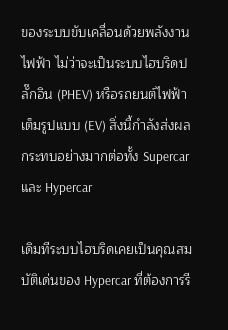ของระบบขับเคลื่อนด้วยพลังงานไฟฟ้า ไม่ว่าจะเป็นระบบไฮบริดปลั๊กอิน (PHEV) หรือรถยนต์ไฟฟ้าเต็มรูปแบบ (EV) สิ่งนี้กำลังส่งผลกระทบอย่างมากต่อทั้ง Supercar และ Hypercar

เดิมทีระบบไฮบริดเคยเป็นคุณสมบัติเด่นของ Hypercar ที่ต้องการรี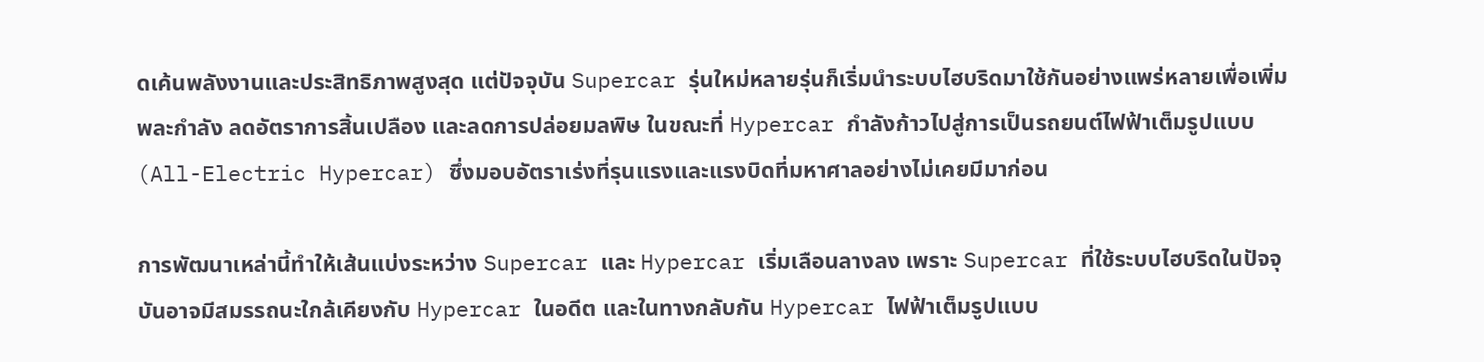ดเค้นพลังงานและประสิทธิภาพสูงสุด แต่ปัจจุบัน Supercar รุ่นใหม่หลายรุ่นก็เริ่มนำระบบไฮบริดมาใช้กันอย่างแพร่หลายเพื่อเพิ่มพละกำลัง ลดอัตราการสิ้นเปลือง และลดการปล่อยมลพิษ ในขณะที่ Hypercar กำลังก้าวไปสู่การเป็นรถยนต์ไฟฟ้าเต็มรูปแบบ (All-Electric Hypercar) ซึ่งมอบอัตราเร่งที่รุนแรงและแรงบิดที่มหาศาลอย่างไม่เคยมีมาก่อน

การพัฒนาเหล่านี้ทำให้เส้นแบ่งระหว่าง Supercar และ Hypercar เริ่มเลือนลางลง เพราะ Supercar ที่ใช้ระบบไฮบริดในปัจจุบันอาจมีสมรรถนะใกล้เคียงกับ Hypercar ในอดีต และในทางกลับกัน Hypercar ไฟฟ้าเต็มรูปแบบ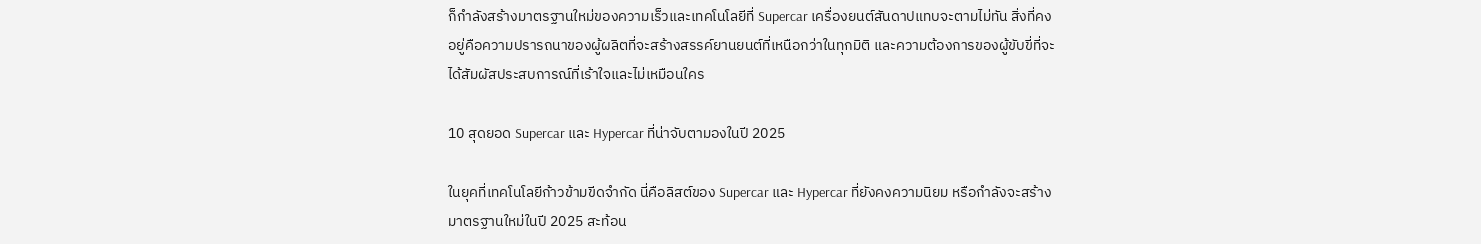ก็กำลังสร้างมาตรฐานใหม่ของความเร็วและเทคโนโลยีที่ Supercar เครื่องยนต์สันดาปแทบจะตามไม่ทัน สิ่งที่คงอยู่คือความปรารถนาของผู้ผลิตที่จะสร้างสรรค์ยานยนต์ที่เหนือกว่าในทุกมิติ และความต้องการของผู้ขับขี่ที่จะได้สัมผัสประสบการณ์ที่เร้าใจและไม่เหมือนใคร

10 สุดยอด Supercar และ Hypercar ที่น่าจับตามองในปี 2025

ในยุคที่เทคโนโลยีก้าวข้ามขีดจำกัด นี่คือลิสต์ของ Supercar และ Hypercar ที่ยังคงความนิยม หรือกำลังจะสร้างมาตรฐานใหม่ในปี 2025 สะท้อน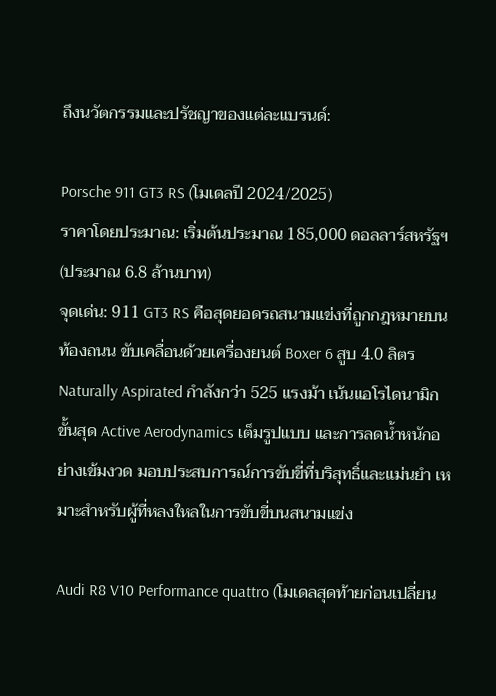ถึงนวัตกรรมและปรัชญาของแต่ละแบรนด์:

Porsche 911 GT3 RS (โมเดลปี 2024/2025)
ราคาโดยประมาณ: เริ่มต้นประมาณ 185,000 ดอลลาร์สหรัฐฯ (ประมาณ 6.8 ล้านบาท)
จุดเด่น: 911 GT3 RS คือสุดยอดรถสนามแข่งที่ถูกกฎหมายบนท้องถนน ขับเคลื่อนด้วยเครื่องยนต์ Boxer 6 สูบ 4.0 ลิตร Naturally Aspirated กำลังกว่า 525 แรงม้า เน้นแอโรไดนามิกขั้นสุด Active Aerodynamics เต็มรูปแบบ และการลดน้ำหนักอย่างเข้มงวด มอบประสบการณ์การขับขี่ที่บริสุทธิ์และแม่นยำ เหมาะสำหรับผู้ที่หลงใหลในการขับขี่บนสนามแข่ง

Audi R8 V10 Performance quattro (โมเดลสุดท้ายก่อนเปลี่ยน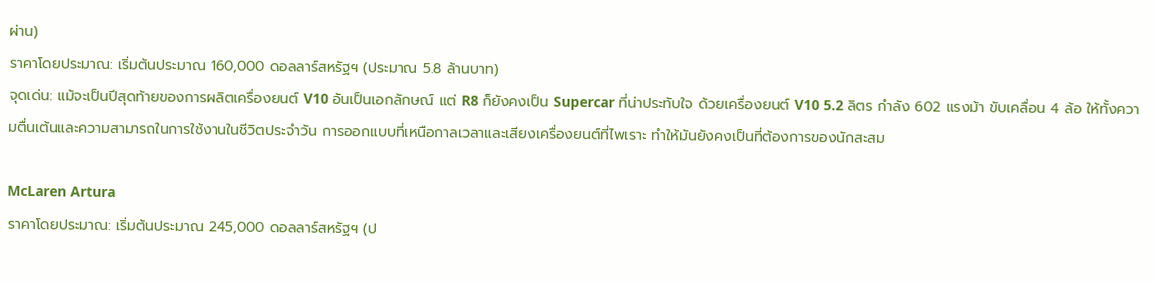ผ่าน)
ราคาโดยประมาณ: เริ่มต้นประมาณ 160,000 ดอลลาร์สหรัฐฯ (ประมาณ 5.8 ล้านบาท)
จุดเด่น: แม้จะเป็นปีสุดท้ายของการผลิตเครื่องยนต์ V10 อันเป็นเอกลักษณ์ แต่ R8 ก็ยังคงเป็น Supercar ที่น่าประทับใจ ด้วยเครื่องยนต์ V10 5.2 ลิตร กำลัง 602 แรงม้า ขับเคลื่อน 4 ล้อ ให้ทั้งความตื่นเต้นและความสามารถในการใช้งานในชีวิตประจำวัน การออกแบบที่เหนือกาลเวลาและเสียงเครื่องยนต์ที่ไพเราะ ทำให้มันยังคงเป็นที่ต้องการของนักสะสม

McLaren Artura
ราคาโดยประมาณ: เริ่มต้นประมาณ 245,000 ดอลลาร์สหรัฐฯ (ป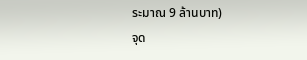ระมาณ 9 ล้านบาท)
จุด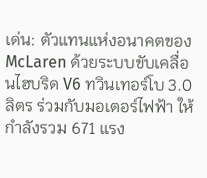เด่น: ตัวแทนแห่งอนาคตของ McLaren ด้วยระบบขับเคลื่อนไฮบริด V6 ทวินเทอร์โบ 3.0 ลิตร ร่วมกับมอเตอร์ไฟฟ้า ให้กำลังรวม 671 แรง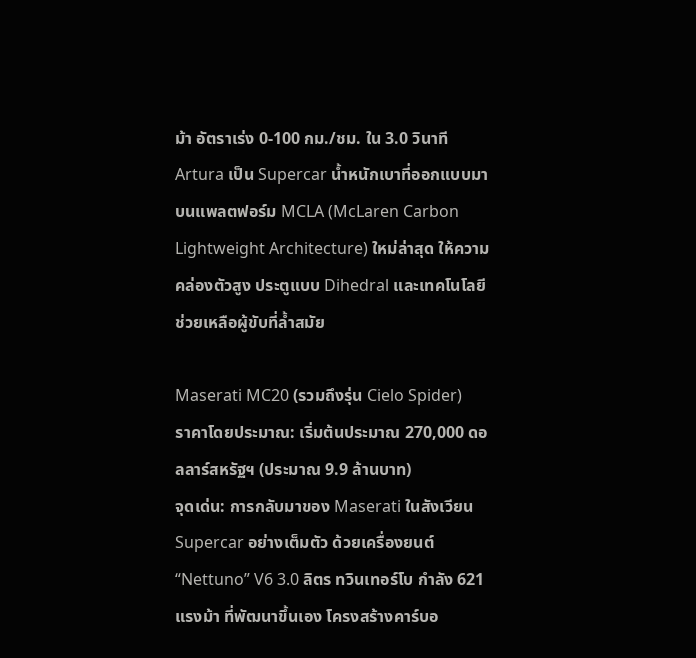ม้า อัตราเร่ง 0-100 กม./ชม. ใน 3.0 วินาที Artura เป็น Supercar น้ำหนักเบาที่ออกแบบมาบนแพลตฟอร์ม MCLA (McLaren Carbon Lightweight Architecture) ใหม่ล่าสุด ให้ความคล่องตัวสูง ประตูแบบ Dihedral และเทคโนโลยีช่วยเหลือผู้ขับที่ล้ำสมัย

Maserati MC20 (รวมถึงรุ่น Cielo Spider)
ราคาโดยประมาณ: เริ่มต้นประมาณ 270,000 ดอลลาร์สหรัฐฯ (ประมาณ 9.9 ล้านบาท)
จุดเด่น: การกลับมาของ Maserati ในสังเวียน Supercar อย่างเต็มตัว ด้วยเครื่องยนต์ “Nettuno” V6 3.0 ลิตร ทวินเทอร์โบ กำลัง 621 แรงม้า ที่พัฒนาขึ้นเอง โครงสร้างคาร์บอ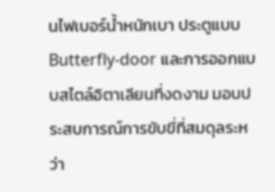นไฟเบอร์น้ำหนักเบา ประตูแบบ Butterfly-door และการออกแบบสไตล์อิตาเลียนที่งดงาม มอบประสบการณ์การขับขี่ที่สมดุลระหว่า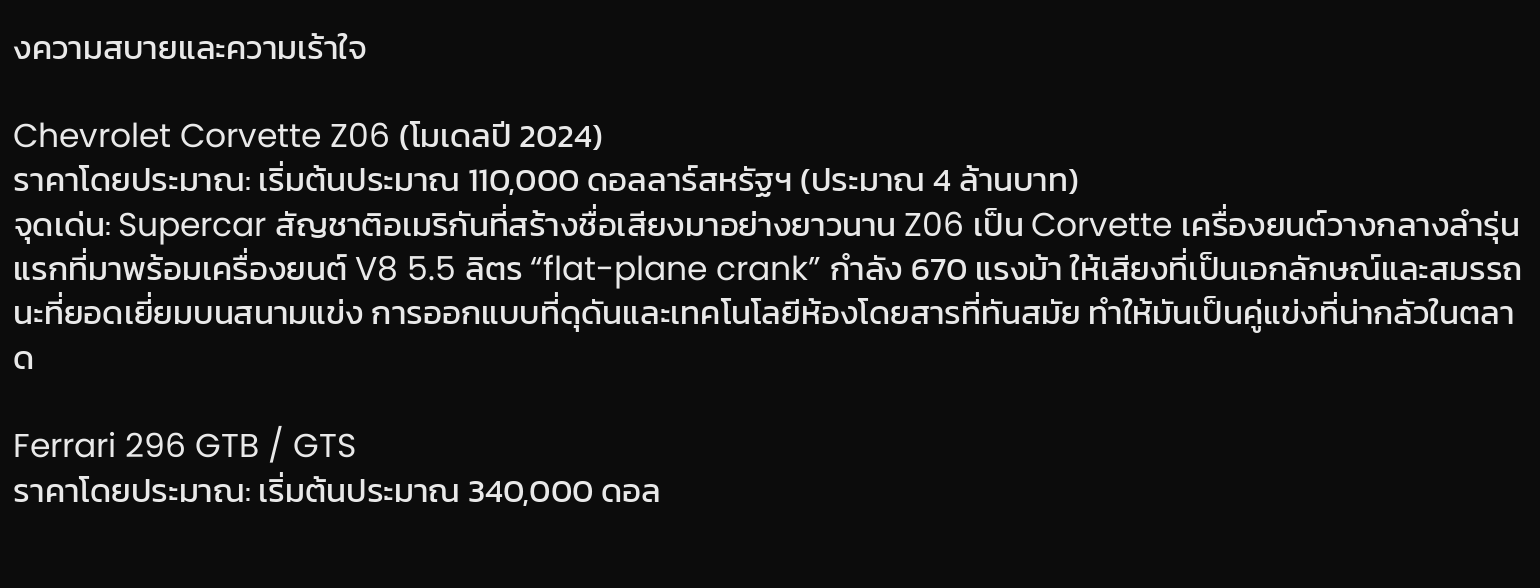งความสบายและความเร้าใจ

Chevrolet Corvette Z06 (โมเดลปี 2024)
ราคาโดยประมาณ: เริ่มต้นประมาณ 110,000 ดอลลาร์สหรัฐฯ (ประมาณ 4 ล้านบาท)
จุดเด่น: Supercar สัญชาติอเมริกันที่สร้างชื่อเสียงมาอย่างยาวนาน Z06 เป็น Corvette เครื่องยนต์วางกลางลำรุ่นแรกที่มาพร้อมเครื่องยนต์ V8 5.5 ลิตร “flat-plane crank” กำลัง 670 แรงม้า ให้เสียงที่เป็นเอกลักษณ์และสมรรถนะที่ยอดเยี่ยมบนสนามแข่ง การออกแบบที่ดุดันและเทคโนโลยีห้องโดยสารที่ทันสมัย ทำให้มันเป็นคู่แข่งที่น่ากลัวในตลาด

Ferrari 296 GTB / GTS
ราคาโดยประมาณ: เริ่มต้นประมาณ 340,000 ดอล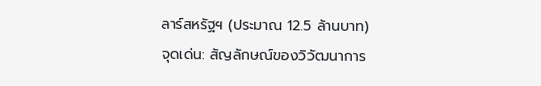ลาร์สหรัฐฯ (ประมาณ 12.5 ล้านบาท)
จุดเด่น: สัญลักษณ์ของวิวัฒนาการ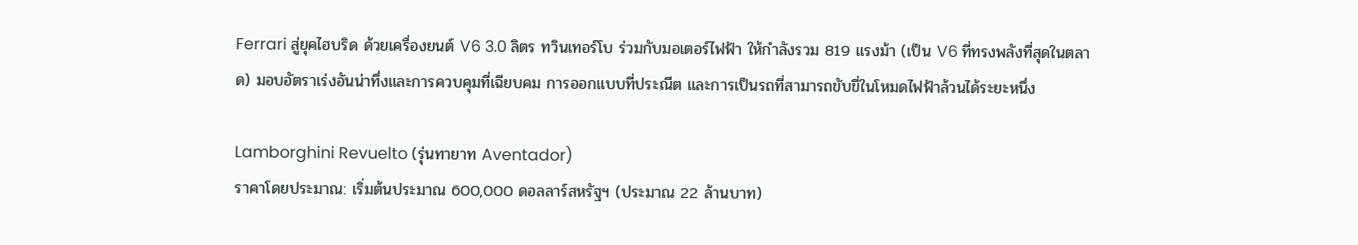Ferrari สู่ยุคไฮบริด ด้วยเครื่องยนต์ V6 3.0 ลิตร ทวินเทอร์โบ ร่วมกับมอเตอร์ไฟฟ้า ให้กำลังรวม 819 แรงม้า (เป็น V6 ที่ทรงพลังที่สุดในตลาด) มอบอัตราเร่งอันน่าทึ่งและการควบคุมที่เฉียบคม การออกแบบที่ประณีต และการเป็นรถที่สามารถขับขี่ในโหมดไฟฟ้าล้วนได้ระยะหนึ่ง

Lamborghini Revuelto (รุ่นทายาท Aventador)
ราคาโดยประมาณ: เริ่มต้นประมาณ 600,000 ดอลลาร์สหรัฐฯ (ประมาณ 22 ล้านบาท)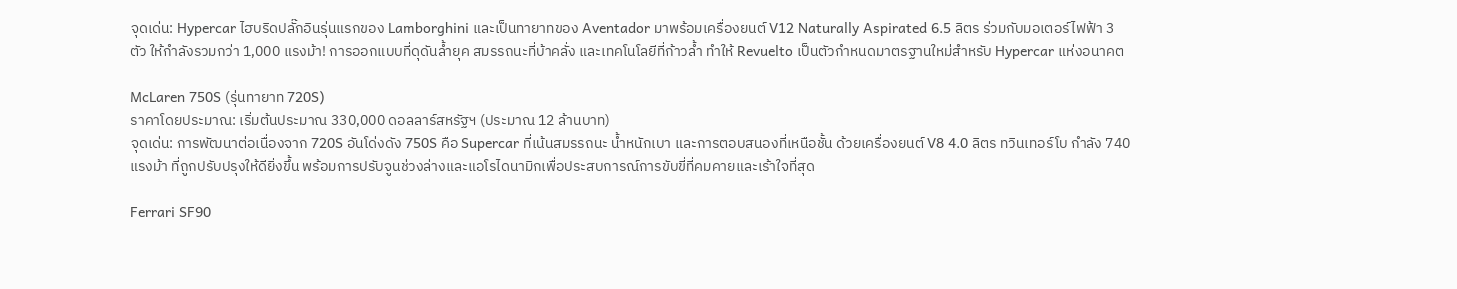จุดเด่น: Hypercar ไฮบริดปลั๊กอินรุ่นแรกของ Lamborghini และเป็นทายาทของ Aventador มาพร้อมเครื่องยนต์ V12 Naturally Aspirated 6.5 ลิตร ร่วมกับมอเตอร์ไฟฟ้า 3 ตัว ให้กำลังรวมกว่า 1,000 แรงม้า! การออกแบบที่ดุดันล้ำยุค สมรรถนะที่บ้าคลั่ง และเทคโนโลยีที่ก้าวล้ำ ทำให้ Revuelto เป็นตัวกำหนดมาตรฐานใหม่สำหรับ Hypercar แห่งอนาคต

McLaren 750S (รุ่นทายาท 720S)
ราคาโดยประมาณ: เริ่มต้นประมาณ 330,000 ดอลลาร์สหรัฐฯ (ประมาณ 12 ล้านบาท)
จุดเด่น: การพัฒนาต่อเนื่องจาก 720S อันโด่งดัง 750S คือ Supercar ที่เน้นสมรรถนะ น้ำหนักเบา และการตอบสนองที่เหนือชั้น ด้วยเครื่องยนต์ V8 4.0 ลิตร ทวินเทอร์โบ กำลัง 740 แรงม้า ที่ถูกปรับปรุงให้ดียิ่งขึ้น พร้อมการปรับจูนช่วงล่างและแอโรไดนามิกเพื่อประสบการณ์การขับขี่ที่คมคายและเร้าใจที่สุด

Ferrari SF90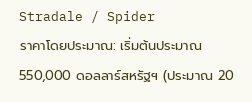Stradale / Spider
ราคาโดยประมาณ: เริ่มต้นประมาณ 550,000 ดอลลาร์สหรัฐฯ (ประมาณ 20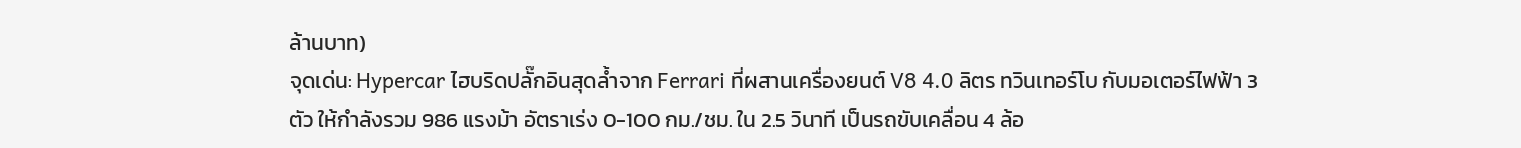ล้านบาท)
จุดเด่น: Hypercar ไฮบริดปลั๊กอินสุดล้ำจาก Ferrari ที่ผสานเครื่องยนต์ V8 4.0 ลิตร ทวินเทอร์โบ กับมอเตอร์ไฟฟ้า 3 ตัว ให้กำลังรวม 986 แรงม้า อัตราเร่ง 0-100 กม./ชม. ใน 2.5 วินาที เป็นรถขับเคลื่อน 4 ล้อ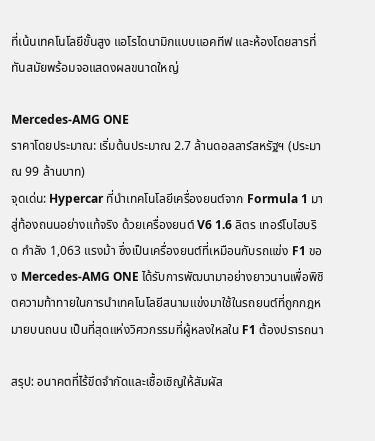ที่เน้นเทคโนโลยีขั้นสูง แอโรไดนามิกแบบแอคทีฟ และห้องโดยสารที่ทันสมัยพร้อมจอแสดงผลขนาดใหญ่

Mercedes-AMG ONE
ราคาโดยประมาณ: เริ่มต้นประมาณ 2.7 ล้านดอลลาร์สหรัฐฯ (ประมาณ 99 ล้านบาท)
จุดเด่น: Hypercar ที่นำเทคโนโลยีเครื่องยนต์จาก Formula 1 มาสู่ท้องถนนอย่างแท้จริง ด้วยเครื่องยนต์ V6 1.6 ลิตร เทอร์โบไฮบริด กำลัง 1,063 แรงม้า ซึ่งเป็นเครื่องยนต์ที่เหมือนกับรถแข่ง F1 ของ Mercedes-AMG ONE ได้รับการพัฒนามาอย่างยาวนานเพื่อพิชิตความท้าทายในการนำเทคโนโลยีสนามแข่งมาใช้ในรถยนต์ที่ถูกกฎหมายบนถนน เป็นที่สุดแห่งวิศวกรรมที่ผู้หลงใหลใน F1 ต้องปรารถนา

สรุป: อนาคตที่ไร้ขีดจำกัดและเชื้อเชิญให้สัมผัส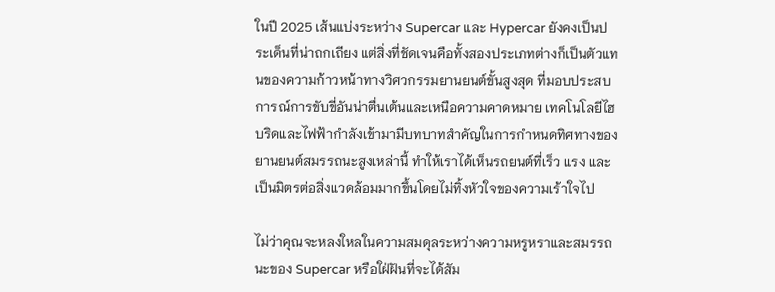ในปี 2025 เส้นแบ่งระหว่าง Supercar และ Hypercar ยังคงเป็นประเด็นที่น่าถกเถียง แต่สิ่งที่ชัดเจนคือทั้งสองประเภทต่างก็เป็นตัวแทนของความก้าวหน้าทางวิศวกรรมยานยนต์ขั้นสูงสุด ที่มอบประสบการณ์การขับขี่อันน่าตื่นเต้นและเหนือความคาดหมาย เทคโนโลยีไฮบริดและไฟฟ้ากำลังเข้ามามีบทบาทสำคัญในการกำหนดทิศทางของยานยนต์สมรรถนะสูงเหล่านี้ ทำให้เราได้เห็นรถยนต์ที่เร็ว แรง และเป็นมิตรต่อสิ่งแวดล้อมมากขึ้นโดยไม่ทิ้งหัวใจของความเร้าใจไป

ไม่ว่าคุณจะหลงใหลในความสมดุลระหว่างความหรูหราและสมรรถนะของ Supercar หรือใฝ่ฝันที่จะได้สัม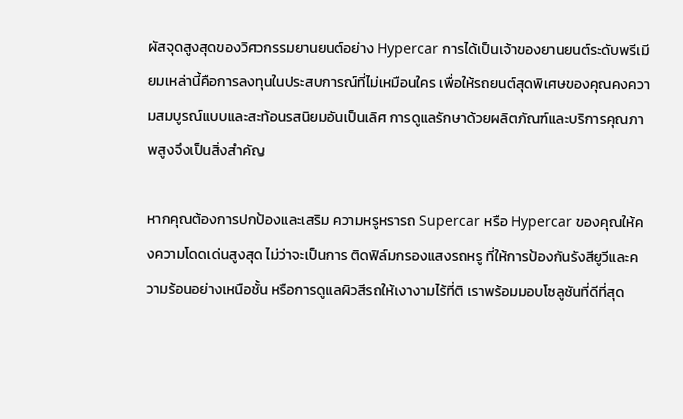ผัสจุดสูงสุดของวิศวกรรมยานยนต์อย่าง Hypercar การได้เป็นเจ้าของยานยนต์ระดับพรีเมียมเหล่านี้คือการลงทุนในประสบการณ์ที่ไม่เหมือนใคร เพื่อให้รถยนต์สุดพิเศษของคุณคงความสมบูรณ์แบบและสะท้อนรสนิยมอันเป็นเลิศ การดูแลรักษาด้วยผลิตภัณฑ์และบริการคุณภาพสูงจึงเป็นสิ่งสำคัญ

หากคุณต้องการปกป้องและเสริม ความหรูหรารถ Supercar หรือ Hypercar ของคุณให้คงความโดดเด่นสูงสุด ไม่ว่าจะเป็นการ ติดฟิล์มกรองแสงรถหรู ที่ให้การป้องกันรังสียูวีและความร้อนอย่างเหนือชั้น หรือการดูแลผิวสีรถให้เงางามไร้ที่ติ เราพร้อมมอบโซลูชันที่ดีที่สุด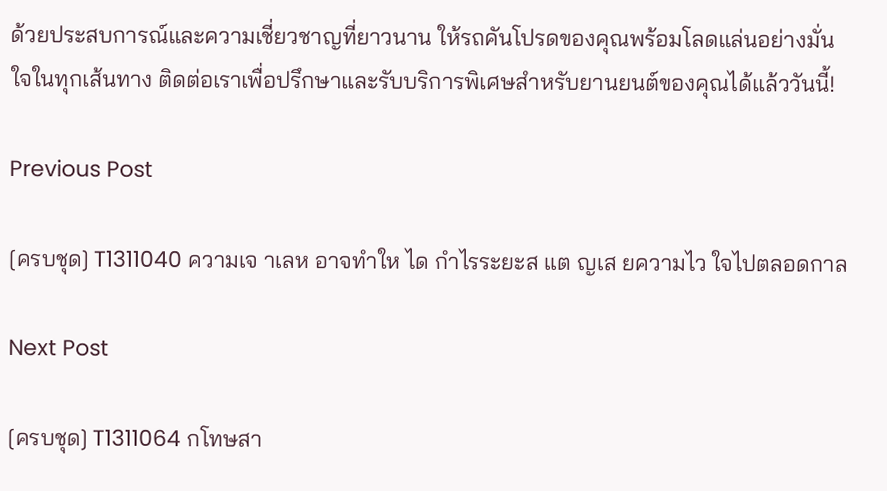ด้วยประสบการณ์และความเชี่ยวชาญที่ยาวนาน ให้รถคันโปรดของคุณพร้อมโลดแล่นอย่างมั่นใจในทุกเส้นทาง ติดต่อเราเพื่อปรึกษาและรับบริการพิเศษสำหรับยานยนต์ของคุณได้แล้ววันนี้!

Previous Post

[ครบชุด] T1311040 ความเจ าเลห อาจทำให ได กำไรระยะส แต ญเส ยความไว ใจไปตลอดกาล

Next Post

[ครบชุด] T1311064 กโทษสา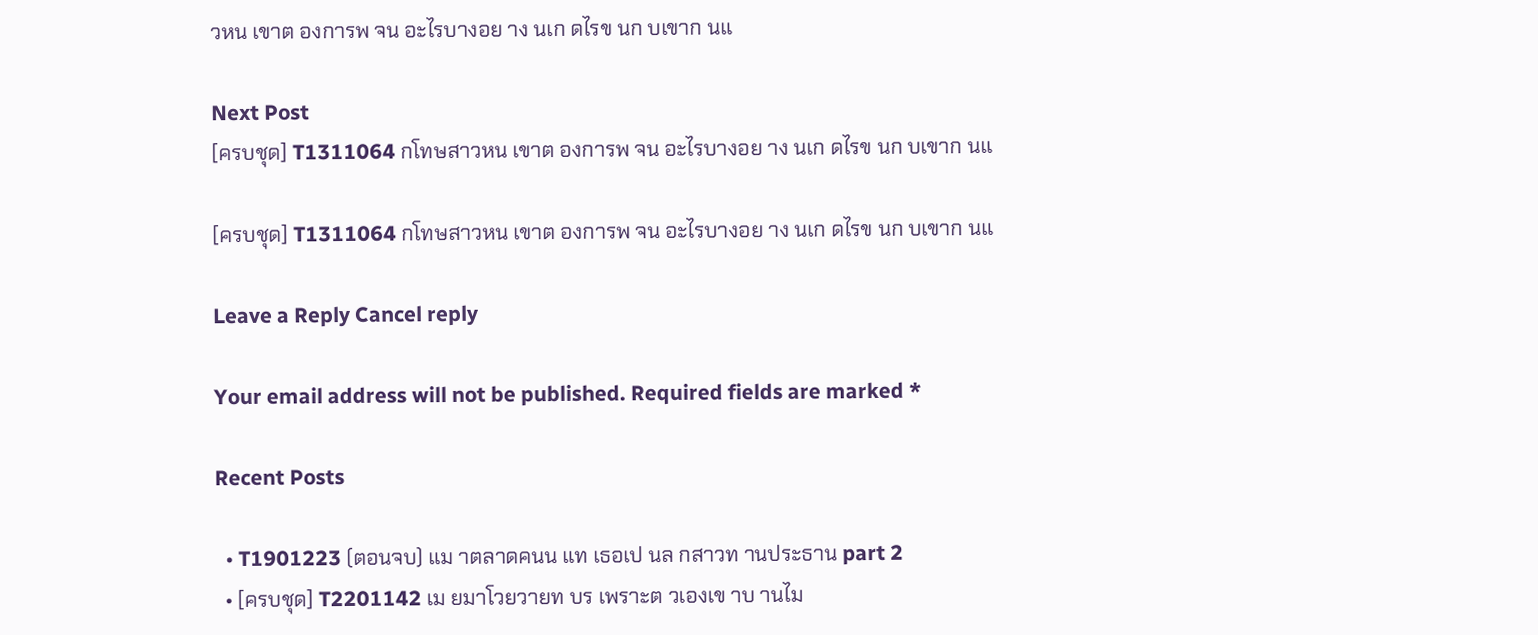วหน เขาต องการพ จน อะไรบางอย าง นเก ดไรข นก บเขาก นแ

Next Post
[ครบชุด] T1311064 กโทษสาวหน เขาต องการพ จน อะไรบางอย าง นเก ดไรข นก บเขาก นแ

[ครบชุด] T1311064 กโทษสาวหน เขาต องการพ จน อะไรบางอย าง นเก ดไรข นก บเขาก นแ

Leave a Reply Cancel reply

Your email address will not be published. Required fields are marked *

Recent Posts

  • T1901223 (ตอนจบ) แม าตลาดคนน แท เธอเป นล กสาวท านประธาน part 2
  • [ครบชุด] T2201142 เม ยมาโวยวายท บร เพราะต วเองเข าบ านไม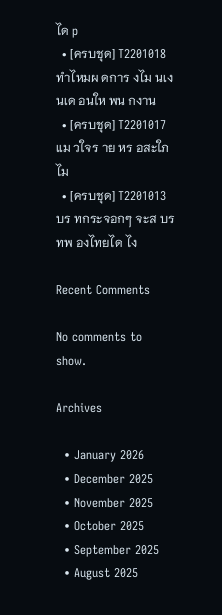ได p
  • [ครบชุด] T2201018 ทำไหมผ ดการ งไม นเง นเด อนให พน กงาน
  • [ครบชุด] T2201017 แม วใจร าย หร อสะใภ ไม
  • [ครบชุด] T2201013 บร ทกระจอกๆ จะส บร ทพ องไทยได ไง

Recent Comments

No comments to show.

Archives

  • January 2026
  • December 2025
  • November 2025
  • October 2025
  • September 2025
  • August 2025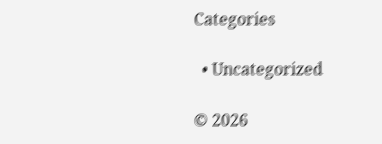Categories

  • Uncategorized

© 2026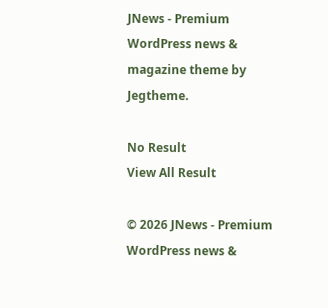JNews - Premium WordPress news & magazine theme by Jegtheme.

No Result
View All Result

© 2026 JNews - Premium WordPress news &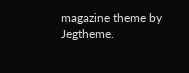magazine theme by Jegtheme.